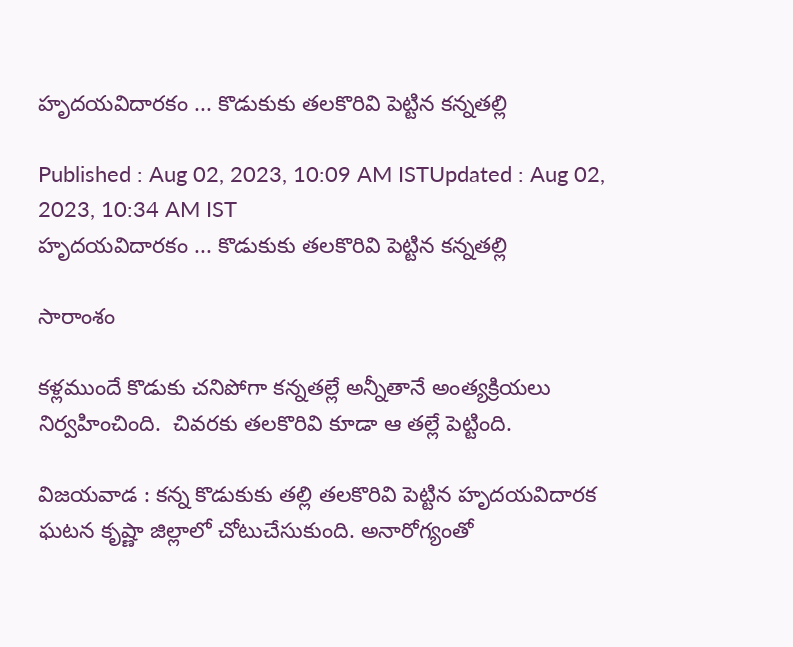హృదయవిదారకం ... కొడుకుకు తలకొరివి పెట్టిన కన్నతల్లి

Published : Aug 02, 2023, 10:09 AM ISTUpdated : Aug 02, 2023, 10:34 AM IST
హృదయవిదారకం ... కొడుకుకు తలకొరివి పెట్టిన కన్నతల్లి

సారాంశం

కళ్లముందే కొడుకు చనిపోగా కన్నతల్లే అన్నీతానే అంత్యక్రియలు నిర్వహించింది.  చివరకు తలకొరివి కూడా ఆ తల్లే పెట్టింది.

విజయవాడ : కన్న కొడుకుకు తల్లి తలకొరివి పెట్టిన హృదయవిదారక ఘటన కృష్ణా జిల్లాలో చోటుచేసుకుంది. అనారోగ్యంతో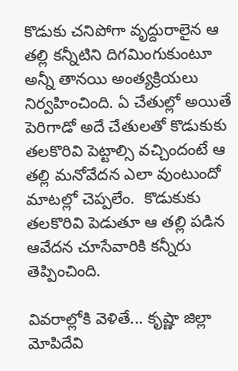కొడుకు చనిపోగా వృద్దురాలైన ఆ తల్లి కన్నీటిని దిగమింగుకుంటూ అన్నీ తానయి అంత్యక్రియలు నిర్వహించింది. ఏ చేతుల్లో అయితే పెరిగాడో అదే చేతులతో కొడుకుకు తలకొరివి పెట్టాల్సి వచ్చిందంటే ఆ తల్లి మనోవేదన ఎలా వుంటుందో మాటల్లో చెప్పలేం.  కొడుకుకు తలకొరివి పెడుతూ ఆ తల్లి పడిన ఆవేదన చూసేవారికి కన్నీరు తెప్పించింది.

వివరాల్లోకి వెళితే... కృష్ణా జిల్లా మోపిదేవి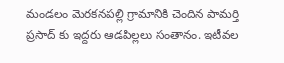మండలం మెరకనపల్లి గ్రామానికి చెందిన పామర్తి ప్రసాద్ కు ఇద్దరు ఆడపిల్లలు సంతానం. ఇటీవల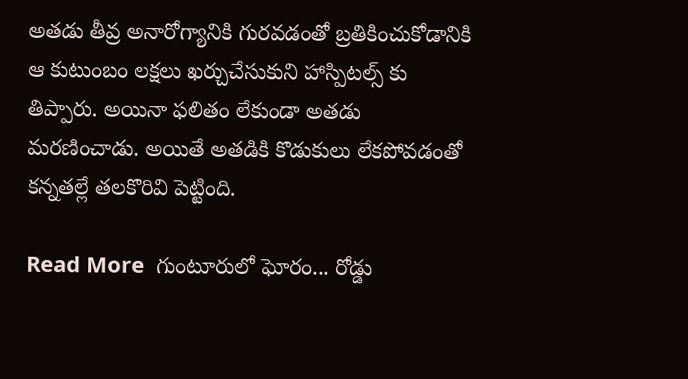అతడు తీవ్ర అనారోగ్యానికి గురవడంతో బ్రతికించుకోడానికి ఆ కుటుంబం లక్షలు ఖర్చుచేసుకుని హాస్పిటల్స్ కు తిప్పారు. అయినా ఫలితం లేకుండా అతడు మరణించాడు. అయితే అతడికి కొడుకులు లేకపోవడంతో కన్నతల్లే తలకొరివి పెట్టింది.

Read More  గుంటూరులో ఘోరం... రోడ్డు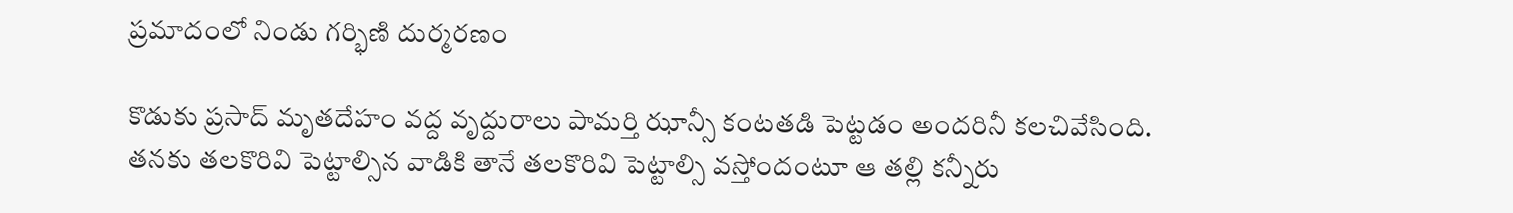ప్రమాదంలో నిండు గర్భిణి దుర్మరణం

కొడుకు ప్రసాద్ మృతదేహం వద్ద వృద్దురాలు పామర్తి ఝాన్సీ కంటతడి పెట్టడం అందరినీ కలచివేసింది. తనకు తలకొరివి పెట్టాల్సిన వాడికి తానే తలకొరివి పెట్టాల్సి వస్తోందంటూ ఆ తల్లి కన్నీరు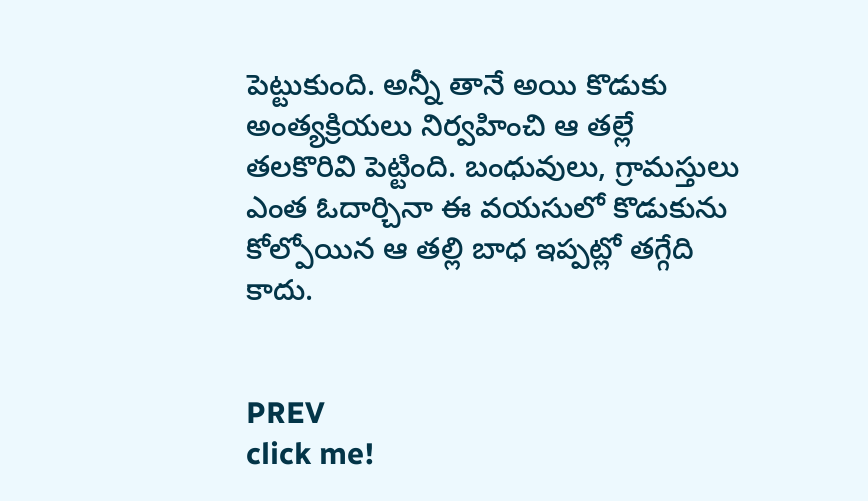పెట్టుకుంది. అన్నీ తానే అయి కొడుకు అంత్యక్రియలు నిర్వహించి ఆ తల్లే తలకొరివి పెట్టింది. బంధువులు, గ్రామస్తులు ఎంత ఓదార్చినా ఈ వయసులో కొడుకును కోల్పోయిన ఆ తల్లి బాధ ఇప్పట్లో తగ్గేది కాదు.


PREV
click me!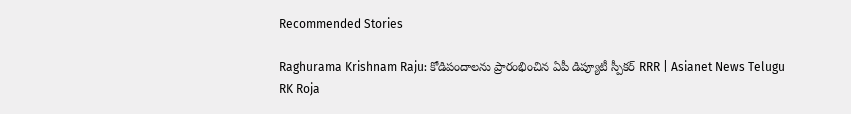Recommended Stories

Raghurama Krishnam Raju: కోడిపందాలను ప్రారంభించిన ఏపీ డిప్యూటీ స్పీకర్ RRR | Asianet News Telugu
RK Roja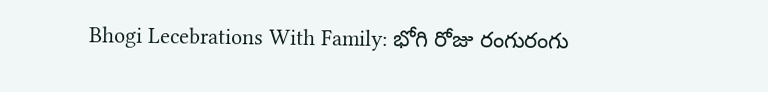Bhogi Lecebrations With Family: భోగి రోజు రంగురంగు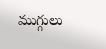ముగ్గులు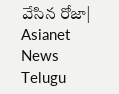వేసిన రోజా| Asianet News Telugu